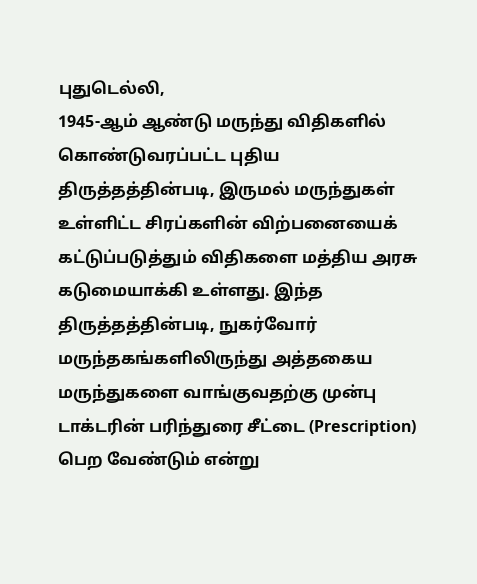புதுடெல்லி,
1945-ஆம் ஆண்டு மருந்து விதிகளில் கொண்டுவரப்பட்ட புதிய திருத்தத்தின்படி, இருமல் மருந்துகள் உள்ளிட்ட சிரப்களின் விற்பனையைக் கட்டுப்படுத்தும் விதிகளை மத்திய அரசு கடுமையாக்கி உள்ளது. இந்த திருத்தத்தின்படி, நுகர்வோர் மருந்தகங்களிலிருந்து அத்தகைய மருந்துகளை வாங்குவதற்கு முன்பு டாக்டரின் பரிந்துரை சீட்டை (Prescription) பெற வேண்டும் என்று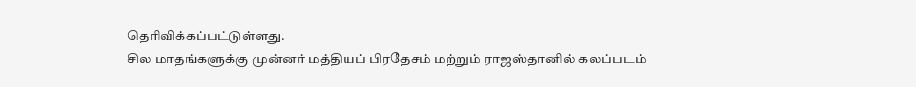தெரிவிக்கப்பட்டுள்ளது.
சில மாதங்களுக்கு முன்னர் மத்தியப் பிரதேசம் மற்றும் ராஜஸ்தானில் கலப்படம்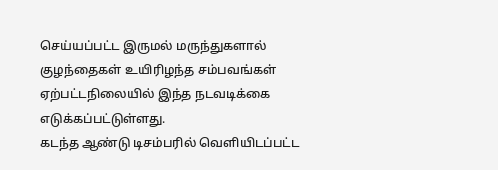செய்யப்பட்ட இருமல் மருந்துகளால் குழந்தைகள் உயிரிழந்த சம்பவங்கள் ஏற்பட்டநிலையில் இந்த நடவடிக்கை எடுக்கப்பட்டுள்ளது.
கடந்த ஆண்டு டிசம்பரில் வெளியிடப்பட்ட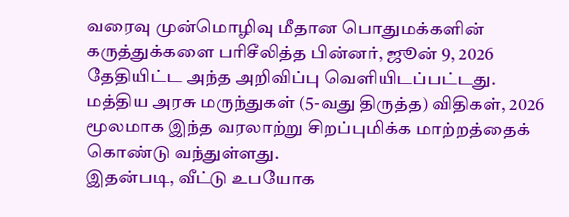வரைவு முன்மொழிவு மீதான பொதுமக்களின் கருத்துக்களை பரிசீலித்த பின்னர், ஜூன் 9, 2026 தேதியிட்ட அந்த அறிவிப்பு வெளியிடப்பட்டது.
மத்திய அரசு மருந்துகள் (5-வது திருத்த) விதிகள், 2026 மூலமாக இந்த வரலாற்று சிறப்புமிக்க மாற்றத்தைக் கொண்டு வந்துள்ளது.
இதன்படி, வீட்டு உபயோக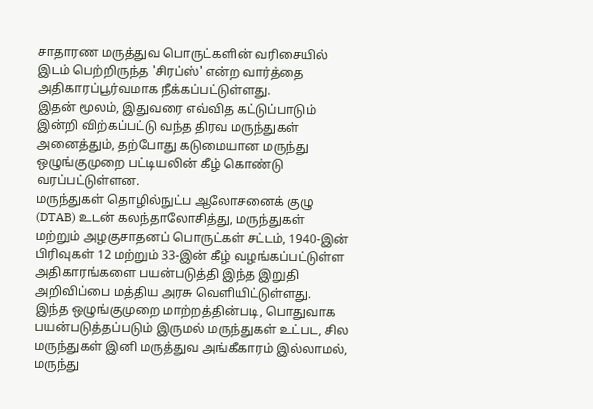சாதாரண மருத்துவ பொருட்களின் வரிசையில் இடம் பெற்றிருந்த 'சிரப்ஸ்' என்ற வார்த்தை அதிகாரப்பூர்வமாக நீக்கப்பட்டுள்ளது.
இதன் மூலம், இதுவரை எவ்வித கட்டுப்பாடும் இன்றி விற்கப்பட்டு வந்த திரவ மருந்துகள் அனைத்தும், தற்போது கடுமையான மருந்து ஒழுங்குமுறை பட்டியலின் கீழ் கொண்டு வரப்பட்டுள்ளன.
மருந்துகள் தொழில்நுட்ப ஆலோசனைக் குழு (DTAB) உடன் கலந்தாலோசித்து, மருந்துகள் மற்றும் அழகுசாதனப் பொருட்கள் சட்டம், 1940-இன் பிரிவுகள் 12 மற்றும் 33-இன் கீழ் வழங்கப்பட்டுள்ள அதிகாரங்களை பயன்படுத்தி இந்த இறுதி அறிவிப்பை மத்திய அரசு வெளியிட்டுள்ளது.
இந்த ஒழுங்குமுறை மாற்றத்தின்படி, பொதுவாக பயன்படுத்தப்படும் இருமல் மருந்துகள் உட்பட, சில மருந்துகள் இனி மருத்துவ அங்கீகாரம் இல்லாமல், மருந்து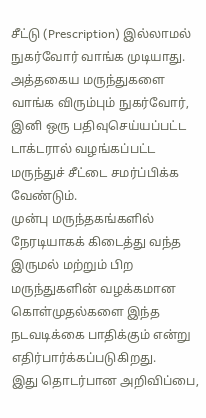சீட்டு (Prescription) இல்லாமல் நுகர்வோர் வாங்க முடியாது.
அத்தகைய மருந்துகளை வாங்க விரும்பும் நுகர்வோர், இனி ஒரு பதிவுசெய்யப்பட்ட டாக்டரால் வழங்கப்பட்ட மருந்துச் சீட்டை சமர்ப்பிக்க வேண்டும்.
முன்பு மருந்தகங்களில் நேரடியாகக் கிடைத்து வந்த இருமல் மற்றும் பிற மருந்துகளின் வழக்கமான கொள்முதல்களை இந்த நடவடிக்கை பாதிக்கும் என்று எதிர்பார்க்கப்படுகிறது.
இது தொடர்பான அறிவிப்பை,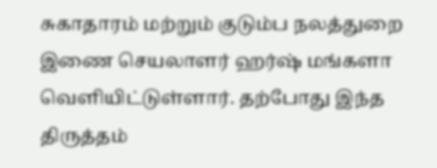சுகாதாரம் மற்றும் குடும்ப நலத்துறை இணை செயலாளர் ஹர்ஷ் மங்களா வெளியிட்டுள்ளார். தற்போது இந்த திருத்தம்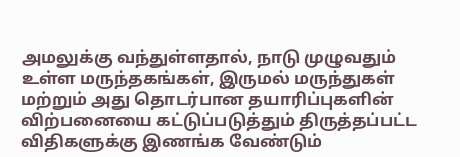அமலுக்கு வந்துள்ளதால், நாடு முழுவதும் உள்ள மருந்தகங்கள், இருமல் மருந்துகள் மற்றும் அது தொடர்பான தயாரிப்புகளின் விற்பனையை கட்டுப்படுத்தும் திருத்தப்பட்ட விதிகளுக்கு இணங்க வேண்டும்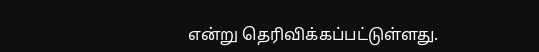என்று தெரிவிக்கப்பட்டுள்ளது.